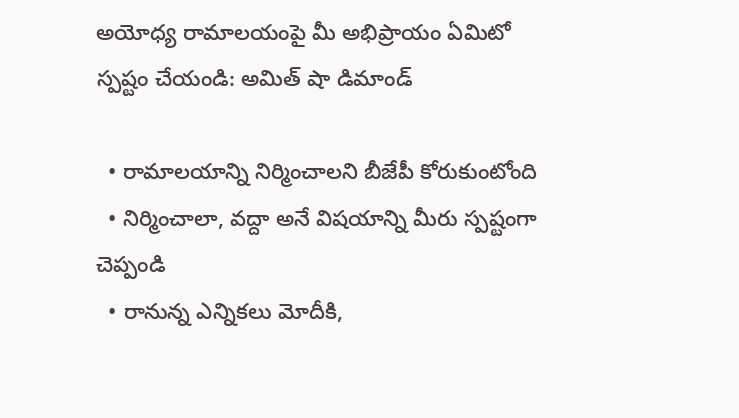అయోధ్య రామాలయంపై మీ అభిప్రాయం ఏమిటో స్పష్టం చేయండి: అమిత్ షా డిమాండ్

  • రామాలయాన్ని నిర్మించాలని బీజేపీ కోరుకుంటోంది
  • నిర్మించాలా, వద్దా అనే విషయాన్ని మీరు స్పష్టంగా చెప్పండి
  • రానున్న ఎన్నికలు మోదీకి,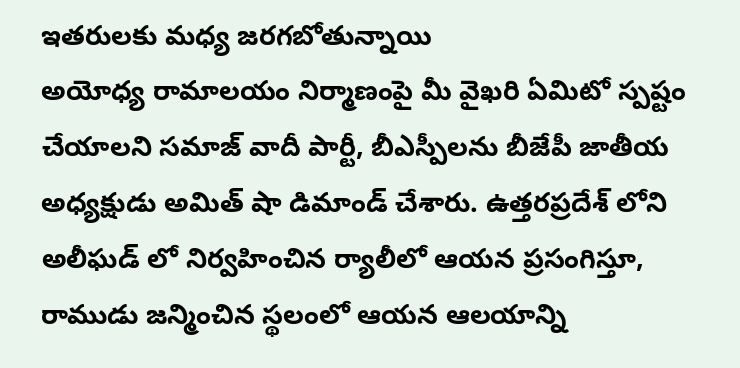ఇతరులకు మధ్య జరగబోతున్నాయి
అయోధ్య రామాలయం నిర్మాణంపై మీ వైఖరి ఏమిటో స్పష్టం చేయాలని సమాజ్ వాదీ పార్టీ, బీఎస్పీలను బీజేపీ జాతీయ అధ్యక్షుడు అమిత్ షా డిమాండ్ చేశారు. ఉత్తరప్రదేశ్ లోని అలీఘడ్ లో నిర్వహించిన ర్యాలీలో ఆయన ప్రసంగిస్తూ, రాముడు జన్మించిన స్థలంలో ఆయన ఆలయాన్ని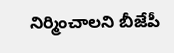నిర్మించాలని బీజేపీ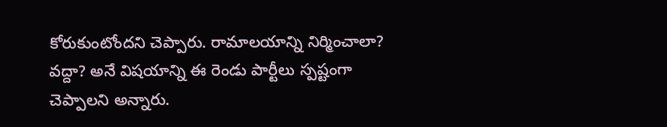కోరుకుంటోందని చెప్పారు. రామాలయాన్ని నిర్మించాలా? వద్దా? అనే విషయాన్ని ఈ రెండు పార్టీలు స్పష్టంగా చెప్పాలని అన్నారు.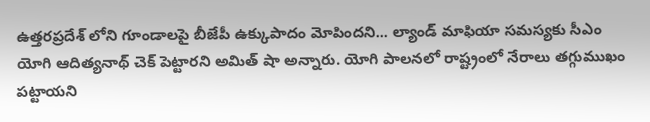ఉత్తరప్రదేశ్ లోని గూండాలపై బీజేపీ ఉక్కుపాదం మోపిందని... ల్యాండ్ మాఫియా సమస్యకు సీఎం యోగి ఆదిత్యనాథ్ చెక్ పెట్టారని అమిత్ షా అన్నారు. యోగి పాలనలో రాష్ట్రంలో నేరాలు తగ్గుముఖం పట్టాయని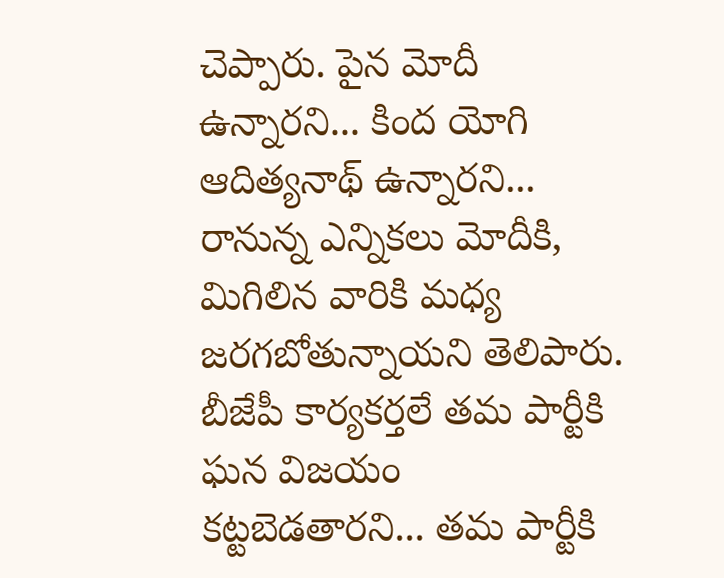చెప్పారు. పైన మోదీ ఉన్నారని... కింద యోగి ఆదిత్యనాథ్ ఉన్నారని... రానున్న ఎన్నికలు మోదీకి, మిగిలిన వారికి మధ్య జరగబోతున్నాయని తెలిపారు. బీజేపీ కార్యకర్తలే తమ పార్టీకి ఘన విజయం కట్టబెడతారని... తమ పార్టీకి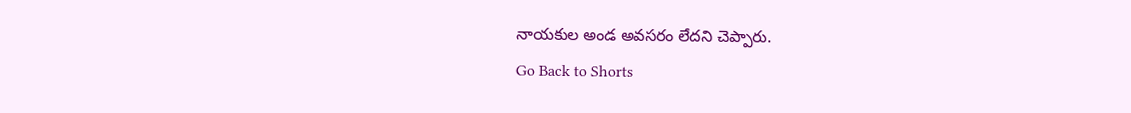నాయకుల అండ అవసరం లేదని చెప్పారు.
Go Back to Shorts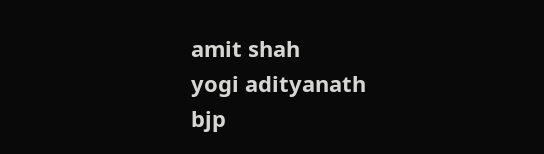amit shah
yogi adityanath
bjp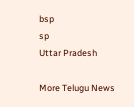bsp
sp
Uttar Pradesh

More Telugu News